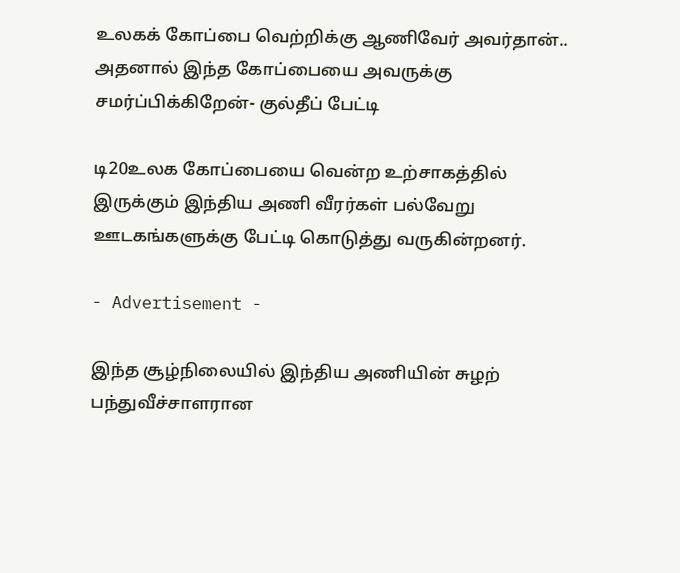உலகக் கோப்பை வெற்றிக்கு ஆணிவேர் அவர்தான்.. அதனால் இந்த கோப்பையை அவருக்கு சமர்ப்பிக்கிறேன்- குல்தீப் பேட்டி

டி20உலக கோப்பையை வென்ற உற்சாகத்தில் இருக்கும் இந்திய அணி வீரர்கள் பல்வேறு ஊடகங்களுக்கு பேட்டி கொடுத்து வருகின்றனர்.

- Advertisement -

இந்த சூழ்நிலையில் இந்திய அணியின் சுழற் பந்துவீச்சாளரான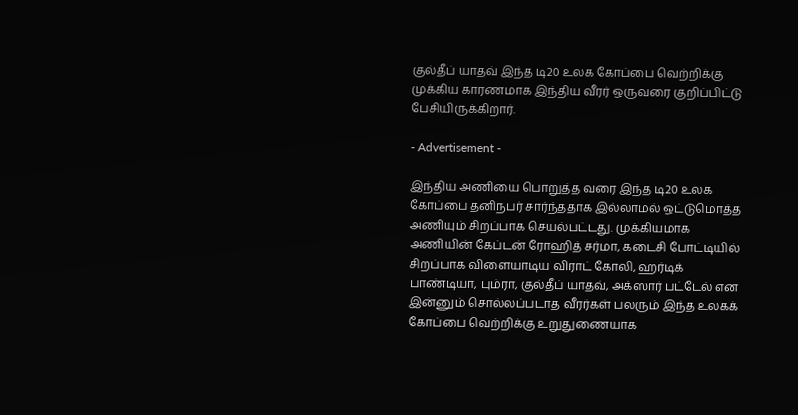குல்தீப் யாதவ் இந்த டி20 உலக கோப்பை வெற்றிக்கு முக்கிய காரணமாக இந்திய வீரர் ஒருவரை குறிப்பிட்டு பேசியிருக்கிறார்.

- Advertisement -

இந்திய அணியை பொறுத்த வரை இந்த டி20 உலக கோப்பை தனிநபர் சார்ந்ததாக இல்லாமல் ஒட்டுமொத்த அணியும் சிறப்பாக செயல்பட்டது. முக்கியமாக அணியின் கேப்டன் ரோஹித் சர்மா, கடைசி போட்டியில் சிறப்பாக விளையாடிய விராட் கோலி, ஹர்டிக் பாண்டியா, பும்ரா, குல்தீப் யாதவ், அக்ஸார் பட்டேல் என இன்னும் சொல்லப்படாத வீரர்கள் பலரும் இந்த உலகக் கோப்பை வெற்றிக்கு உறுதுணையாக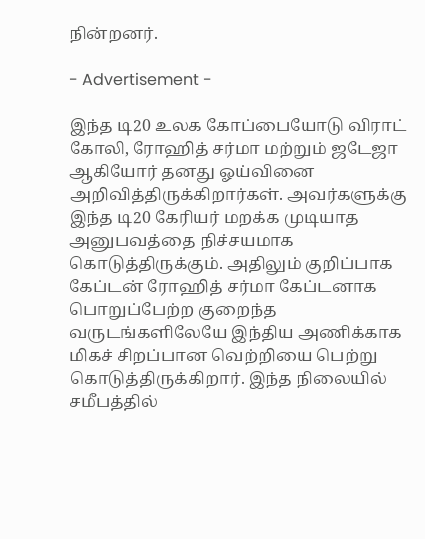நின்றனர்.

- Advertisement -

இந்த டி20 உலக கோப்பையோடு விராட் கோலி, ரோஹித் சர்மா மற்றும் ஜடேஜா ஆகியோர் தனது ஓய்வினை அறிவித்திருக்கிறார்கள். அவர்களுக்கு இந்த டி20 கேரியர் மறக்க முடியாத அனுபவத்தை நிச்சயமாக கொடுத்திருக்கும். அதிலும் குறிப்பாக கேப்டன் ரோஹித் சர்மா கேப்டனாக பொறுப்பேற்ற குறைந்த வருடங்களிலேயே இந்திய அணிக்காக மிகச் சிறப்பான வெற்றியை பெற்று கொடுத்திருக்கிறார். இந்த நிலையில் சமீபத்தில்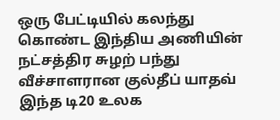ஒரு பேட்டியில் கலந்து கொண்ட இந்திய அணியின் நட்சத்திர சுழற் பந்து வீச்சாளரான குல்தீப் யாதவ் இந்த டி20 உலக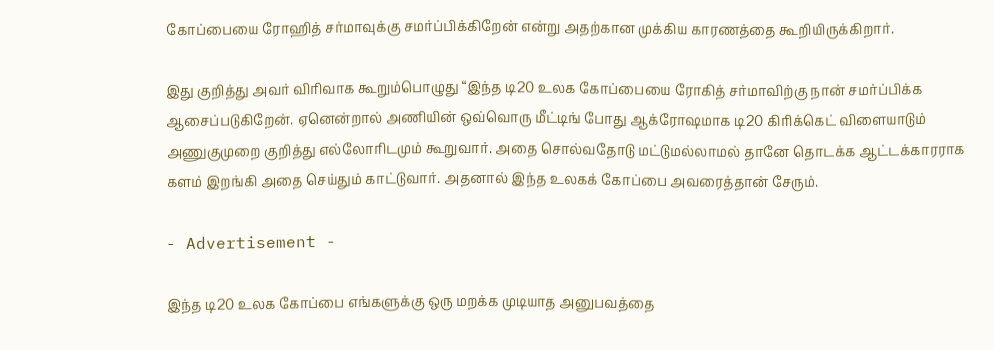கோப்பையை ரோஹித் சர்மாவுக்கு சமர்ப்பிக்கிறேன் என்று அதற்கான முக்கிய காரணத்தை கூறியிருக்கிறார்.

இது குறித்து அவர் விரிவாக கூறும்பொழுது “இந்த டி20 உலக கோப்பையை ரோகித் சர்மாவிற்கு நான் சமர்ப்பிக்க ஆசைப்படுகிறேன். ஏனென்றால் அணியின் ஒவ்வொரு மீட்டிங் போது ஆக்ரோஷமாக டி20 கிரிக்கெட் விளையாடும் அணுகுமுறை குறித்து எல்லோரிடமும் கூறுவார். அதை சொல்வதோடு மட்டுமல்லாமல் தானே தொடக்க ஆட்டக்காரராக களம் இறங்கி அதை செய்தும் காட்டுவார். அதனால் இந்த உலகக் கோப்பை அவரைத்தான் சேரும்.

- Advertisement -

இந்த டி20 உலக கோப்பை எங்களுக்கு ஒரு மறக்க முடியாத அனுபவத்தை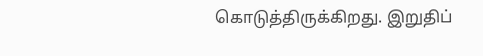கொடுத்திருக்கிறது. இறுதிப்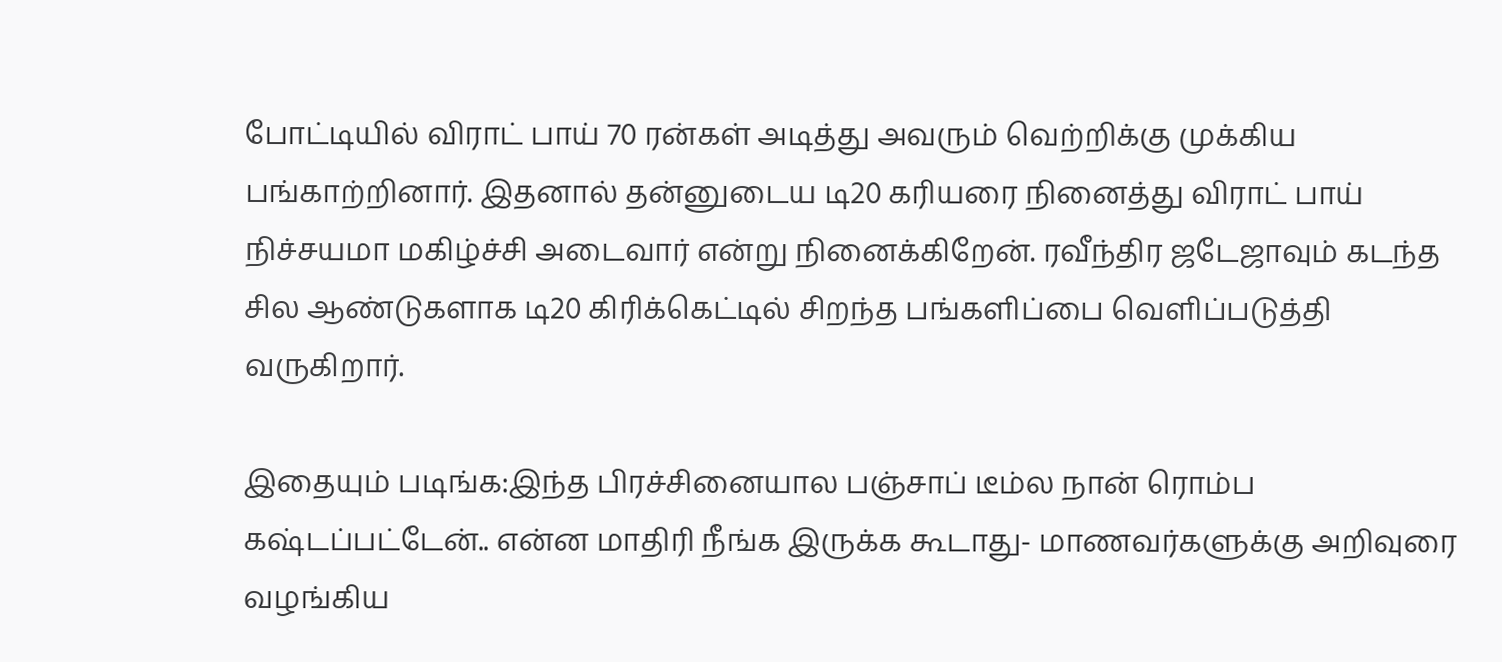போட்டியில் விராட் பாய் 70 ரன்கள் அடித்து அவரும் வெற்றிக்கு முக்கிய பங்காற்றினார். இதனால் தன்னுடைய டி20 கரியரை நினைத்து விராட் பாய் நிச்சயமா மகிழ்ச்சி அடைவார் என்று நினைக்கிறேன். ரவீந்திர ஜடேஜாவும் கடந்த சில ஆண்டுகளாக டி20 கிரிக்கெட்டில் சிறந்த பங்களிப்பை வெளிப்படுத்தி வருகிறார்.

இதையும் படிங்க:இந்த பிரச்சினையால பஞ்சாப் டீம்ல நான் ரொம்ப கஷ்டப்பட்டேன்.. என்ன மாதிரி நீங்க இருக்க கூடாது- மாணவர்களுக்கு அறிவுரை வழங்கிய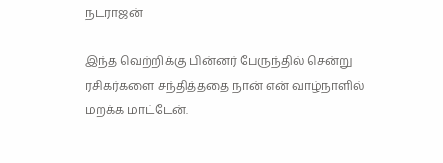நடராஜன்

இந்த வெற்றிக்கு பின்னர் பேருந்தில் சென்று ரசிகர்களை சந்தித்ததை நான் என் வாழ்நாளில் மறக்க மாட்டேன்.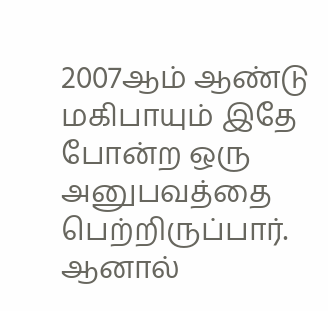2007ஆம் ஆண்டு மகிபாயும் இதே போன்ற ஒரு அனுபவத்தை பெற்றிருப்பார். ஆனால்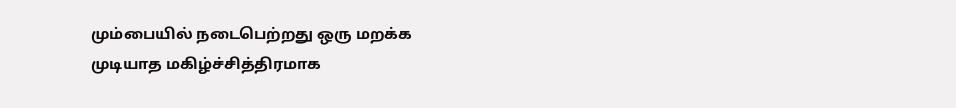மும்பையில் நடைபெற்றது ஒரு மறக்க முடியாத மகிழ்ச்சித்திரமாக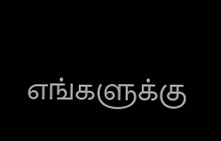எங்களுக்கு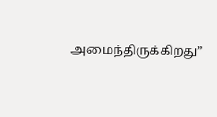அமைந்திருக்கிறது”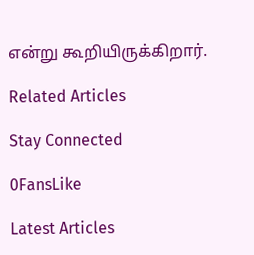என்று கூறியிருக்கிறார்.

Related Articles

Stay Connected

0FansLike

Latest Articles